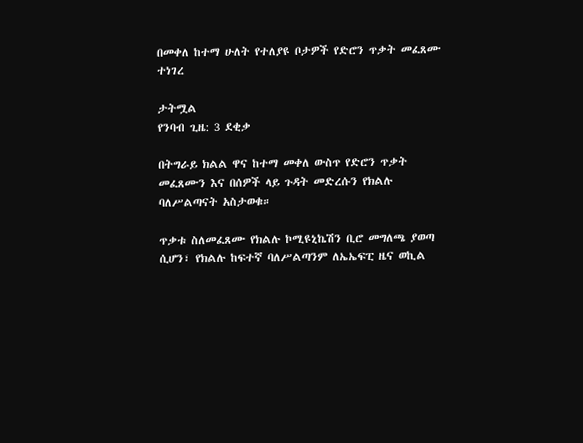በመቀለ ከተማ ሁለት የተለያዩ ቦታዎች የድሮን ጥቃት መፈጸሙ ተነገረ

ታትሟል
የንባብ ጊዜ: 3 ደቂቃ

በትግራይ ክልል ዋና ከተማ መቀለ ውስጥ የድሮን ጥቃት መፈጸሙን እና በሰዎች ላይ ጉዳት መድረሱን የክልሉ ባለሥልጣናት አስታወቁ።

ጥቃቱ ስለመፈጸሙ የክልሉ ኮሚዩኒኬሽን ቢሮ መግለጫ ያወጣ ሲሆን፣ የክልሉ ከፍተኛ ባለሥልጣንም ለኤኤፍፒ ዜና ወኪል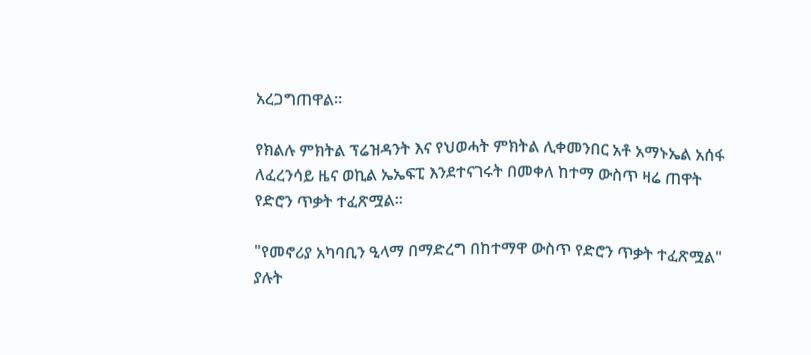አረጋግጠዋል።

የክልሉ ምክትል ፕሬዝዳንት እና የህወሓት ምክትል ሊቀመንበር አቶ አማኑኤል አሰፋ ለፈረንሳይ ዜና ወኪል ኤኤፍፒ እንደተናገሩት በመቀለ ከተማ ውስጥ ዛሬ ጠዋት የድሮን ጥቃት ተፈጽሟል።

"የመኖሪያ አካባቢን ዒላማ በማድረግ በከተማዋ ውስጥ የድሮን ጥቃት ተፈጽሟል" ያሉት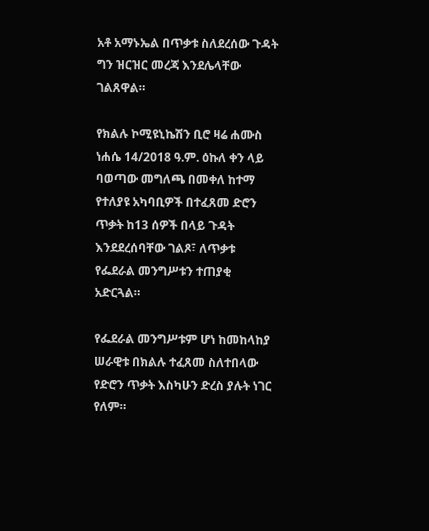አቶ አማኑኤል በጥቃቱ ስለደረሰው ጉዳት ግን ዝርዝር መረጃ እንደሌላቸው ገልጸዋል።

የክልሉ ኮሚዩኒኬሽን ቢሮ ዛሬ ሐሙስ ነሐሴ 14/2018 ዓ.ም. ዕኩለ ቀን ላይ ባወጣው መግለጫ በመቀለ ከተማ የተለያዩ አካባቢዎች በተፈጸመ ድሮን ጥቃት ከ13 ሰዎች በላይ ጉዳት እንደደረሰባቸው ገልጾ፣ ለጥቃቱ የፌደራል መንግሥቱን ተጠያቂ አድርጓል።

የፌደራል መንግሥቱም ሆነ ከመከላከያ ሠራዊቱ በክልሉ ተፈጸመ ስለተበላው የድሮን ጥቃት እስካሁን ድረስ ያሉት ነገር የለም።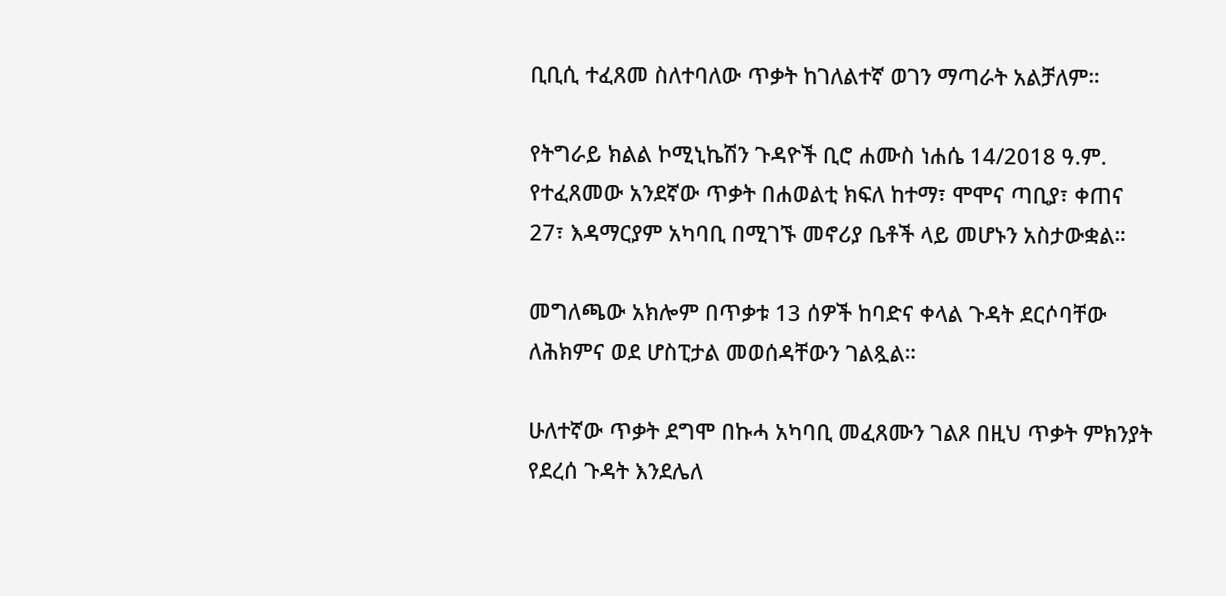ቢቢሲ ተፈጸመ ስለተባለው ጥቃት ከገለልተኛ ወገን ማጣራት አልቻለም።

የትግራይ ክልል ኮሚኒኬሽን ጉዳዮች ቢሮ ሐሙስ ነሐሴ 14/2018 ዓ.ም. የተፈጸመው አንደኛው ጥቃት በሐወልቲ ክፍለ ከተማ፣ ሞሞና ጣቢያ፣ ቀጠና 27፣ እዳማርያም አካባቢ በሚገኙ መኖሪያ ቤቶች ላይ መሆኑን አስታውቋል።

መግለጫው አክሎም በጥቃቱ 13 ሰዎች ከባድና ቀላል ጉዳት ደርሶባቸው ለሕክምና ወደ ሆስፒታል መወሰዳቸውን ገልጿል።

ሁለተኛው ጥቃት ደግሞ በኩሓ አካባቢ መፈጸሙን ገልጾ በዚህ ጥቃት ምክንያት የደረሰ ጉዳት እንደሌለ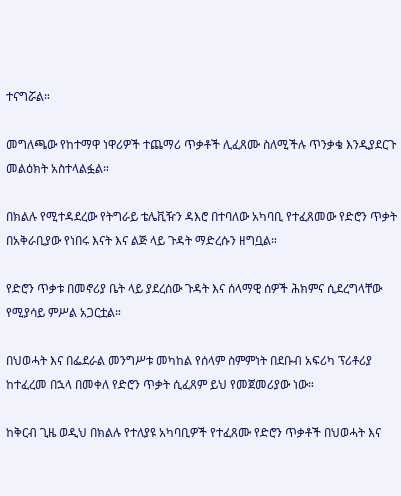ተናግሯል።

መግለጫው የከተማዋ ነዋሪዎች ተጨማሪ ጥቃቶች ሊፈጸሙ ስለሚችሉ ጥንቃቄ እንዲያደርጉ መልዕክት አስተላልፏል።

በክልሉ የሚተዳደረው የትግራይ ቴሌቪዥን ዳእሮ በተባለው አካባቢ የተፈጸመው የድሮን ጥቃት በአቅራቢያው የነበሩ እናት እና ልጅ ላይ ጉዳት ማድረሱን ዘግቧል።

የድሮን ጥቃቱ በመኖሪያ ቤት ላይ ያደረሰው ጉዳት እና ሰላማዊ ሰዎች ሕክምና ሲደረግላቸው የሚያሳይ ምሥል አጋርቷል።

በህወሓት እና በፌደራል መንግሥቱ መካከል የሰላም ስምምነት በደቡብ አፍሪካ ፕሪቶሪያ ከተፈረመ በኋላ በመቀለ የድሮን ጥቃት ሲፈጸም ይህ የመጀመሪያው ነው።

ከቅርብ ጊዜ ወዲህ በክልሉ የተለያዩ አካባቢዎች የተፈጸሙ የድሮን ጥቃቶች በህወሓት እና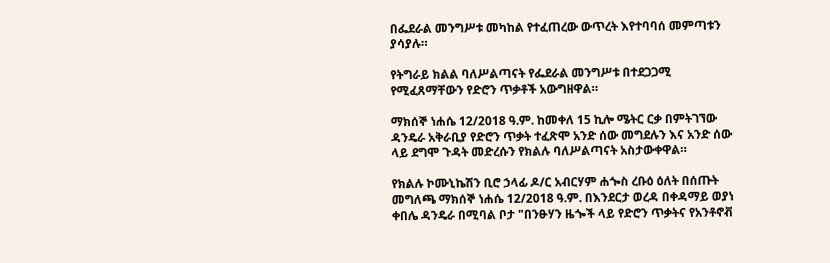በፌደራል መንግሥቱ መካከል የተፈጠረው ውጥረት እየተባባሰ መምጣቱን ያሳያሉ።

የትግራይ ክልል ባለሥልጣናት የፌደራል መንግሥቱ በተደጋጋሚ የሚፈጸማቸውን የድሮን ጥቃቶች አውግዘዋል።

ማክሰኞ ነሐሴ 12/2018 ዓ.ም. ከመቀለ 15 ኪሎ ሜትር ርቃ በምትገኘው ዳንዴራ አቅራቢያ የድሮን ጥቃት ተፈጽሞ አንድ ሰው መግደሉን እና አንድ ሰው ላይ ደግሞ ጉዳት መድረሱን የክልሉ ባለሥልጣናት አስታውቀዋል።

የክልሉ ኮሙኒኬሽን ቢሮ ኃላፊ ዶ/ር አብርሃም ሐጐስ ረቡዕ ዕለት በሰጡት መግለጫ ማክሰኞ ነሐሴ 12/2018 ዓ.ም. በእንደርታ ወረዳ በቀዳማይ ወያነ ቀበሌ ዳንዴራ በሚባል ቦታ "በንፁሃን ዜጐች ላይ የድሮን ጥቃትና የአንቶኖቭ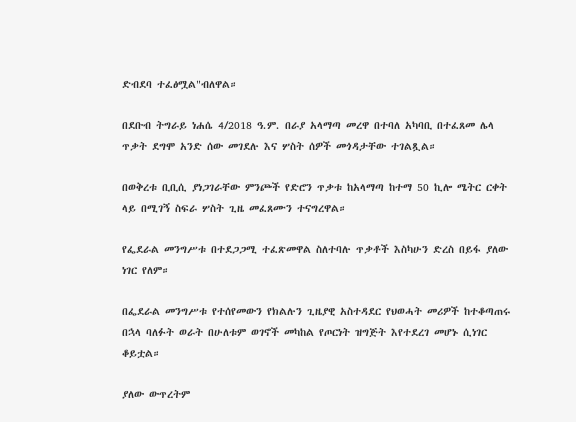ድብደባ ተፈፅሟል"ብለዋል።

በደቡብ ትግራይ ነሐሴ 4/2018 ዓ.ም. በራያ አላማጣ መረዋ በተባለ አካባቢ በተፈጸመ ሌላ ጥቃት ደግሞ አንድ ሰው መገደሉ እና ሦስት ሰዎች መጎዳታቸው ተገልጿል።

በወቅረቱ ቢቢሲ ያነጋገራቸው ምንጮች የድሮን ጥቃቱ ከአላማጣ ከተማ 50 ኪሎ ሜትር ርቀት ላይ በሚገኝ ስፍራ ሦስት ጊዜ መፈጸሙን ተናግረዋል።

የፌደራል መንግሥቱ በተደጋጋሚ ተፈጽመዋል ስለተባሉ ጥቃቶች እስካሁን ድረስ በይፋ ያለው ነገር የለም።

በፌደራል መንግሥቱ የተሰየመውን የክልሉን ጊዜያዊ አስተዳደር የህወሓት መሪዎች ከተቆጣጠሩ በኋላ ባለፉት ወራት በሁለቱም ወገኖች መካከል የጦርነት ዝግጅት እየተደረገ መሆኑ ሲነገር ቆይቷል።

ያለው ውጥረትም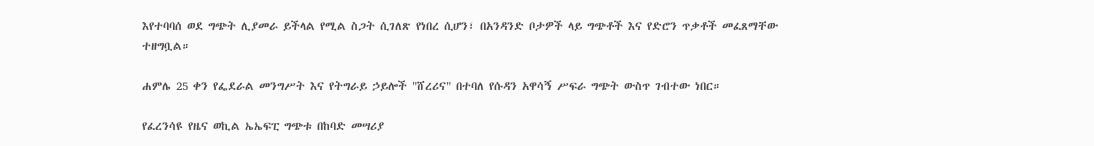እየተባባሰ ወደ ግጭት ሊያመራ ይችላል የሚል ስጋት ሲገለጽ የነበረ ሲሆን፣ በአንዳንድ ቦታዎች ላይ ግጭቶች እና የድሮን ጥቃቶች መፈጸማቸው ተዘግቧል።

ሐምሌ 25 ቀን የፌደራል መንግሥት እና የትግራይ ኃይሎች "ሸረሪና" በተባለ የሱዳን አዋሳኝ ሥፍራ ግጭት ውስጥ ገብተው ነበር።

የፈረንሳዩ የዜና ወኪል ኤኤፍፒ ግጭቱ በከባድ መሣሪያ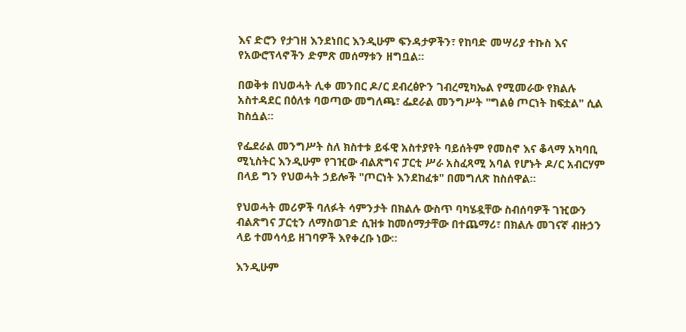እና ድሮን የታገዘ እንደነበር እንዲሁም ፍንዳታዎችን፣ የከባድ መሣሪያ ተኩስ እና የአውሮፕላኖችን ድምጽ መሰማቱን ዘግቧል።

በወቅቱ በህወሓት ሊቀ መንበር ዶ/ር ደብረፅዮን ገብረሚካኤል የሚመራው የክልሉ አስተዳደር በዕለቱ ባወጣው መግለጫ፣ ፌደራል መንግሥት "ግልፅ ጦርነት ከፍቷል" ሲል ከስሷል።

የፌደራል መንግሥት ስለ ክስተቱ ይፋዊ አስተያየት ባይሰትም የመስኖ እና ቆላማ አካባቢ ሚኒስትር እንዲሁም የገዢው ብልጽግና ፓርቲ ሥራ አስፈጻሚ አባል የሆኑት ዶ/ር አብርሃም በላይ ግን የህወሓት ኃይሎች "ጦርነት እንደከፈቱ" በመግለጽ ከስሰዋል።

የህወሓት መሪዎች ባለፉት ሳምንታት በክልሉ ውስጥ ባካሄዷቸው ስብሰባዎች ገዢውን ብልጽግና ፓርቲን ለማስወገድ ሲዝቱ ከመሰማታቸው በተጨማሪ፣ በክልሉ መገናኛ ብዙኃን ላይ ተመሳሳይ ዘገባዎች እየቀረቡ ነው።

እንዲሁም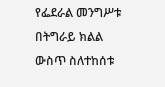የፌደራል መንግሥቱ በትግራይ ክልል ውስጥ ስለተከሰቱ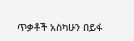ጥቃቶች አስካሁን በይፋ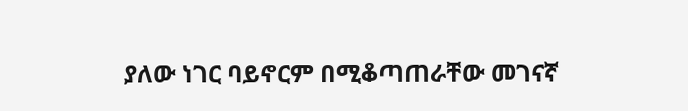ያለው ነገር ባይኖርም በሚቆጣጠራቸው መገናኛ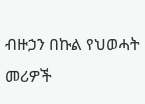ብዙኃን በኩል የህወሓት መሪዎች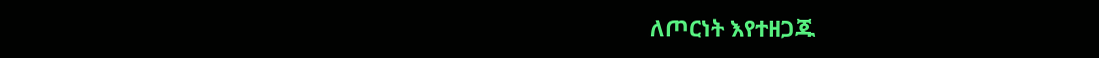ለጦርነት እየተዘጋጁ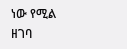ነው የሚል ዘገባ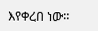እየቀረበ ነው።